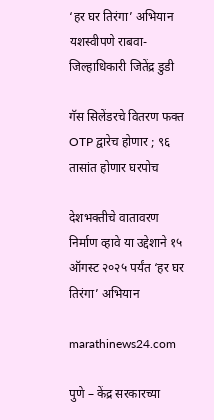‘हर घर तिरंगा’ अभियान यशस्वीपणे राबवा-जिल्हाधिकारी जितेंद्र डुडी

गॅस सिलेंडरचे वितरण फक्त OTP द्वारेच होणार ; ९६ तासांत होणार घरपोच

देशभक्तीचे वातावरण निर्माण व्हावे या उद्देशाने १५ ऑगस्ट २०२५ पर्यंत ‘हर घर तिरंगा’ अभियान

marathinews24.com

पुणे – केंद्र सरकारच्या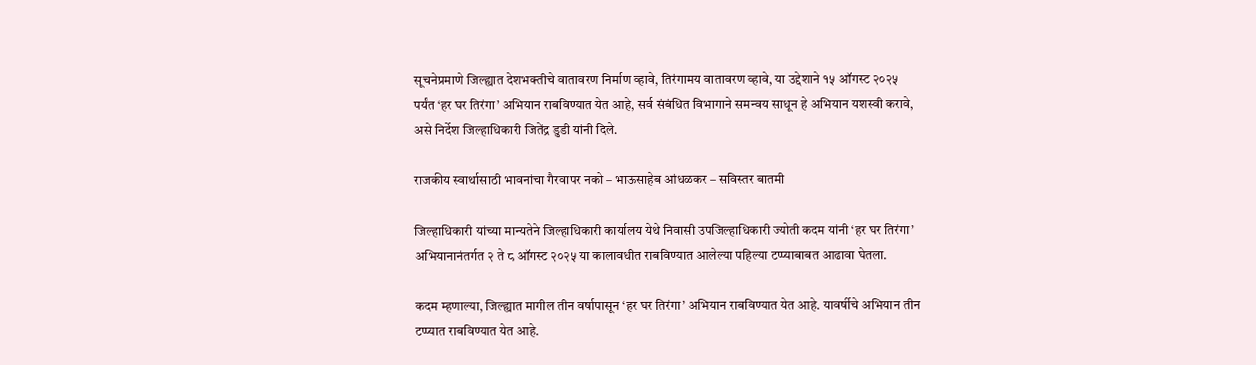सूचनेप्रमाणे जिल्ह्यात देशभक्तीचे वातावरण निर्माण व्हावे, तिरंगामय वातावरण व्हावे, या उद्देशाने १५ ऑगस्ट २०२५ पर्यंत ‘हर घर तिरंगा’ अभियान राबविण्यात येत आहे, सर्व संबंधित विभागाने समन्वय साधून हे अभियान यशस्वी करावे, असे निर्देश जिल्हाधिकारी जितेंद्र डुडी यांनी दिले.

राजकीय स्वार्थासाठी भावनांचा गैरवापर नको – भाऊसाहेब आंधळकर – सविस्तर बातमी

जिल्हाधिकारी यांच्या मान्यतेने जिल्हाधिकारी कार्यालय येथे निवासी उपजिल्हाधिकारी ज्योती कदम यांनी ‘हर घर तिरंगा’ अभियानानंतर्गत २ ते ८ ऑगस्ट २०२५ या कालावधीत राबविण्यात आलेल्या पहिल्या टप्प्याबाबत आढावा घेतला.

कदम म्हणाल्या, जिल्ह्यात मागील तीन वर्षापासून ‘हर घर तिरंगा’ अभियान राबविण्यात येत आहे. यावर्षीचे अभियान तीन टप्प्यात राबविण्यात येत आहे.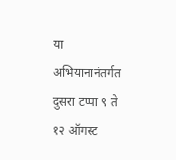या अभियानानंतर्गत दुसरा टप्पा ९ ते १२ ऑगस्ट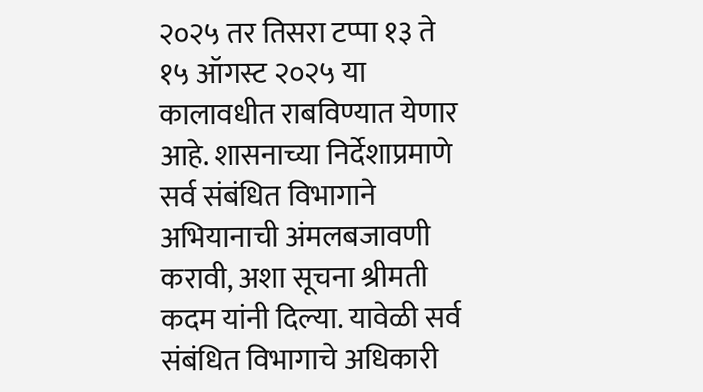२०२५ तर तिसरा टप्पा १३ ते १५ ऑगस्ट २०२५ या कालावधीत राबविण्यात येणार आहे. शासनाच्या निर्देशाप्रमाणे सर्व संबंधित विभागाने अभियानाची अंमलबजावणी करावी, अशा सूचना श्रीमती कदम यांनी दिल्या. यावेळी सर्व संबंधित विभागाचे अधिकारी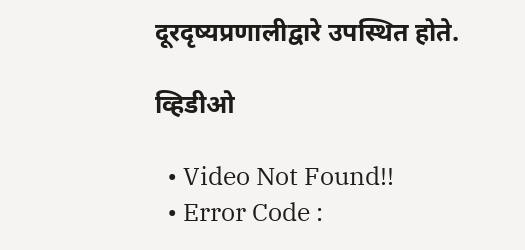दूरदृष्यप्रणालीद्वारे उपस्थित होते.

व्हिडीओ

  • Video Not Found!!
  • Error Code :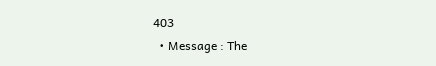403
  • Message : The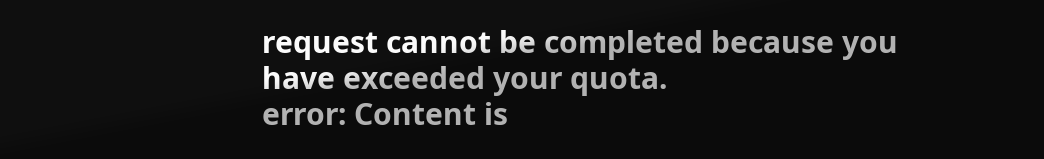request cannot be completed because you have exceeded your quota.
error: Content is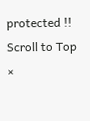protected !!
Scroll to Top
×